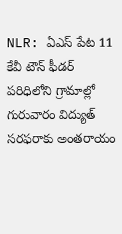NLR: ఏఎస్ పేట 11 కేవీ టౌన్ ఫీడర్ పరిధిలోని గ్రామాల్లో గురువారం విద్యుత్ సరఫరాకు అంతరాయం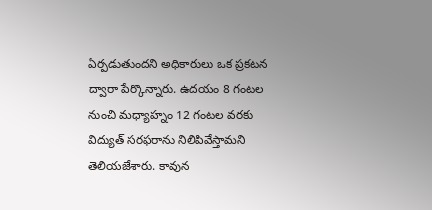ఏర్పడుతుందని అధికారులు ఒక ప్రకటన ద్వారా పేర్కొన్నారు. ఉదయం 8 గంటల నుంచి మధ్యాహ్నం 12 గంటల వరకు విద్యుత్ సరఫరాను నిలిపివేస్తామని తెలియజేశారు. కావున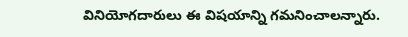వినియోగదారులు ఈ విషయాన్ని గమనించాలన్నారు.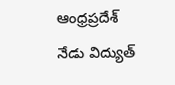ఆంధ్రప్రదేశ్
నేడు విద్యుత్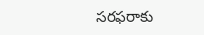సరఫరాకు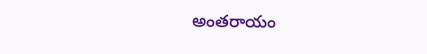అంతరాయం